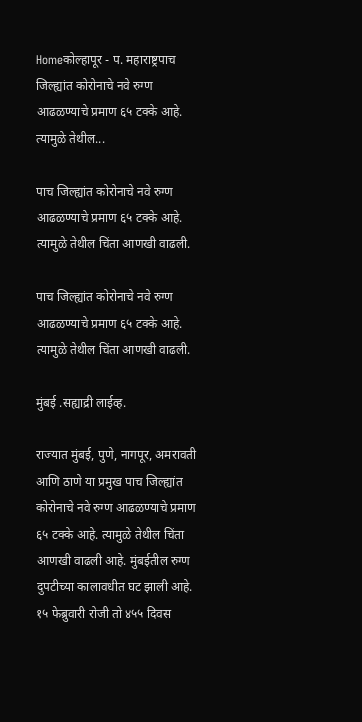Homeकोल्हापूर - प. महाराष्ट्रपाच जिल्ह्यांत कोरोनाचे नवे रुग्ण आढळण्याचे प्रमाण ६५ टक्के आहे. त्यामुळे तेथील...

पाच जिल्ह्यांत कोरोनाचे नवे रुग्ण आढळण्याचे प्रमाण ६५ टक्के आहे. त्यामुळे तेथील चिंता आणखी वाढली.

पाच जिल्ह्यांत कोरोनाचे नवे रुग्ण आढळण्याचे प्रमाण ६५ टक्के आहे. त्यामुळे तेथील चिंता आणखी वाढली.

मुंबई .सह्याद्री लाईव्ह.

राज्यात मुंबई, पुणे, नागपूर, अमरावती आणि ठाणे या प्रमुख पाच जिल्ह्यांत कोरोनाचे नवे रुग्ण आढळण्याचे प्रमाण ६५ टक्के आहे. त्यामुळे तेथील चिंता आणखी वाढली आहे. मुंबईतील रुग्ण दुपटीच्या कालावधीत घट झाली आहे. १५ फेब्रुवारी रोजी तो ४५५ दिवस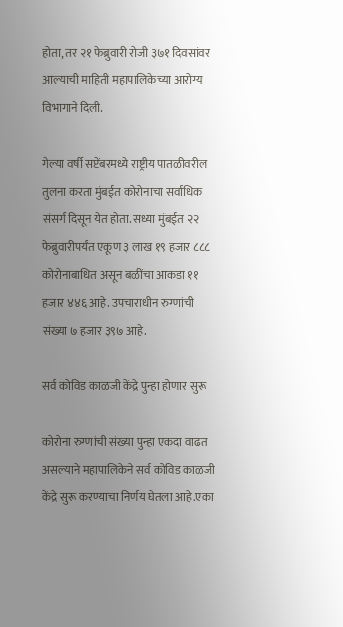होता, तर २१ फेब्रुवारी रोजी ३७१ दिवसांवर आल्याची माहिती महापालिकेच्या आरोग्य विभागाने दिली.

गेल्या वर्षी सप्टेंबरमध्ये राष्ट्रीय पातळीवरील तुलना करता मुंबईत कोरोनाचा सर्वाधिक संसर्ग दिसून येत होता. सध्या मुंबईत २२ फेब्रुवारीपर्यंत एकूण ३ लाख १९ हजार ८८८ कोरोनाबाधित असून बळींचा आकडा ११ हजार ४४६ आहे. उपचाराधीन रुग्णांची संख्या ७ हजार ३९७ आहे.

सर्व कोविड काळजी केंद्रे पुन्हा होणार सुरू

कोरोना रुग्णांची संख्या पुन्हा एकदा वाढत असल्याने महापालिकेने सर्व कोविड काळजी केंद्रे सुरू करण्याचा निर्णय घेतला आहे.एका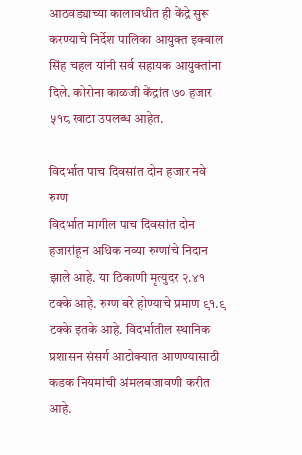आठवड्याच्या कालावधीत ही केंद्रे सुरू करण्याचे निर्देश पालिका आयुक्त इक्बाल सिंह चहल यांनी सर्व सहायक आयुक्तांना दिले. कोरोना काळजी केंद्रांत ७० हजार ५१८ खाटा उपलब्ध आहेत.

विदर्भात पाच दिवसांत दोन हजार नवे रुग्ण
विदर्भात मागील पाच दिवसांत दोन हजारांहून अधिक नव्या रुग्णांचे निदान झाले आहे. या ठिकाणी मृत्युदर २.४१ टक्के आहे. रुग्ण बरे होण्याचे प्रमाण ९१.९ टक्के इतके आहे. विदर्भातील स्थानिक प्रशासन संसर्ग आटोक्यात आणण्यासाठी कडक नियमांची अंमलबजावणी करीत आहे.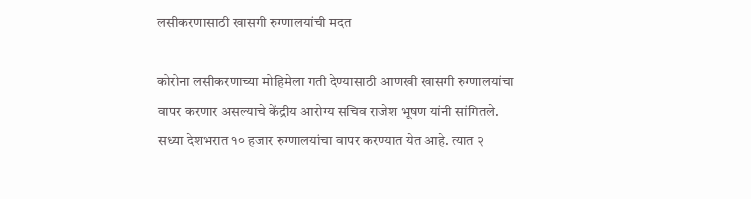लसीकरणासाठी खासगी रुग्णालयांची मदत

कोरोना लसीकरणाच्या मोहिमेला गती देण्यासाठी आणखी खासगी रुग्णालयांचा वापर करणार असल्याचे केंद्रीय आरोग्य सचिव राजेश भूषण यांनी सांगितले. सध्या देशभरात १० हजार रुग्णालयांचा वापर करण्यात येत आहे. त्यात २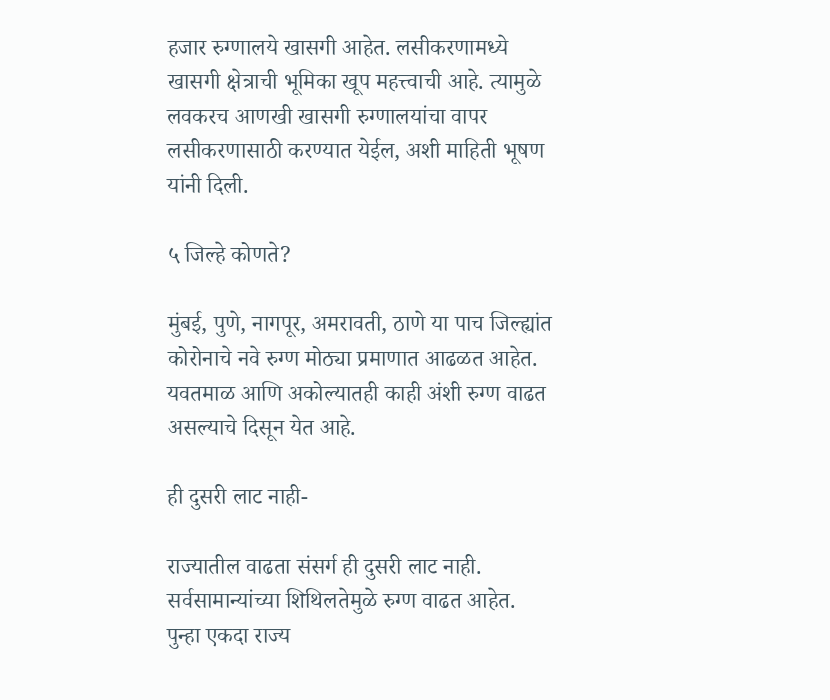हजार रुग्णालये खासगी आहेत. लसीकरणामध्ये खासगी क्षेत्राची भूमिका खूप महत्त्वाची आहे. त्यामुळे लवकरच आणखी खासगी रुग्णालयांचा वापर लसीकरणासाठी करण्यात येईल, अशी माहिती भूषण यांनी दिली.

५ जिल्हे कोणते?

मुंबई, पुणे, नागपूर, अमरावती, ठाणे या पाच जिल्ह्यांत कोरोनाचे नवे रुग्ण मोठ्या प्रमाणात आढळत आहेत. यवतमाळ आणि अकोल्यातही काही अंशी रुग्ण वाढत असल्याचे दिसून येत आहे.

ही दुसरी लाट नाही-

राज्यातील वाढता संसर्ग ही दुसरी लाट नाही. सर्वसामान्यांच्या शिथिलतेमुळे रुग्ण वाढत आहेत. पुन्हा एकदा राज्य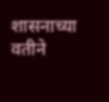शासनाच्या वतीने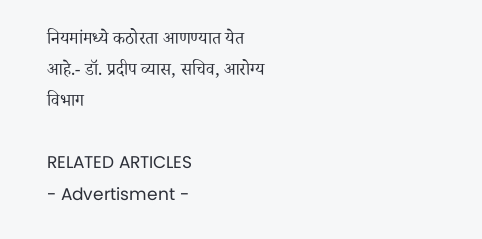नियमांमध्ये कठोरता आणण्यात येत आहे.- डॉ. प्रदीप व्यास, सचिव, आरोग्य विभाग

RELATED ARTICLES
- Advertisment -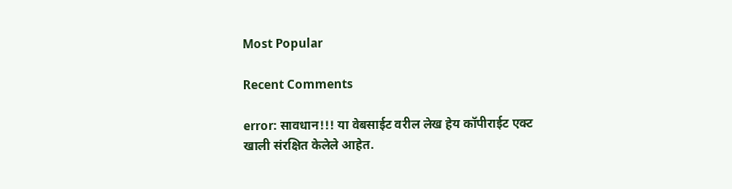Most Popular

Recent Comments

error: सावधान!!! या वेबसाईट वरील लेख हेय कॉपीराईट एक्ट खाली संरक्षित केलेले आहेत.